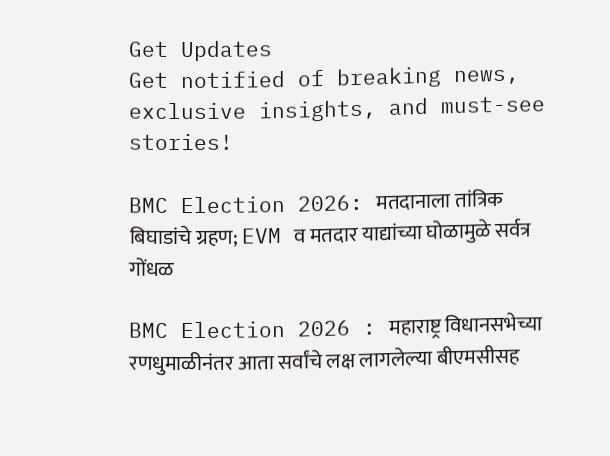Get Updates
Get notified of breaking news, exclusive insights, and must-see stories!

BMC Election 2026: मतदानाला तांत्रिक बिघाडांचे ग्रहण; EVM व मतदार याद्यांच्या घोळामुळे सर्वत्र गोंधळ

BMC Election 2026 : महाराष्ट्र विधानसभेच्या रणधुमाळीनंतर आता सर्वांचे लक्ष लागलेल्या बीएमसीसह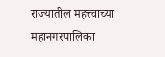राज्यातील महत्त्वाच्या महानगरपालिका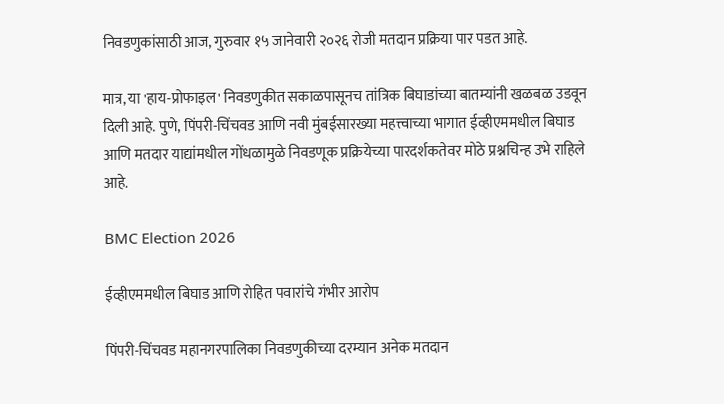निवडणुकांसाठी आज, गुरुवार १५ जानेवारी २०२६ रोजी मतदान प्रक्रिया पार पडत आहे.

मात्र, या 'हाय-प्रोफाइल' निवडणुकीत सकाळपासूनच तांत्रिक बिघाडांच्या बातम्यांनी खळबळ उडवून दिली आहे. पुणे, पिंपरी-चिंचवड आणि नवी मुंबईसारख्या महत्त्वाच्या भागात ईव्हीएममधील बिघाड आणि मतदार याद्यांमधील गोंधळामुळे निवडणूक प्रक्रियेच्या पारदर्शकतेवर मोठे प्रश्नचिन्ह उभे राहिले आहे.

BMC Election 2026

ईव्हीएममधील बिघाड आणि रोहित पवारांचे गंभीर आरोप

पिंपरी-चिंचवड महानगरपालिका निवडणुकीच्या दरम्यान अनेक मतदान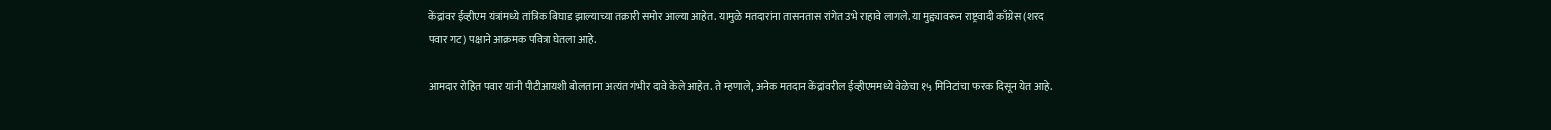केंद्रांवर ईव्हीएम यंत्रांमध्ये तांत्रिक बिघाड झाल्याच्या तक्रारी समोर आल्या आहेत. यामुळे मतदारांना तासनतास रांगेत उभे राहावे लागले. या मुद्द्यावरून राष्ट्रवादी काँग्रेस (शरद पवार गट) पक्षाने आक्रमक पवित्रा घेतला आहे.

आमदार रोहित पवार यांनी पीटीआयशी बोलताना अत्यंत गंभीर दावे केले आहेत. ते म्हणाले, अनेक मतदान केंद्रांवरील ईव्हीएममध्ये वेळेचा १५ मिनिटांचा फरक दिसून येत आहे.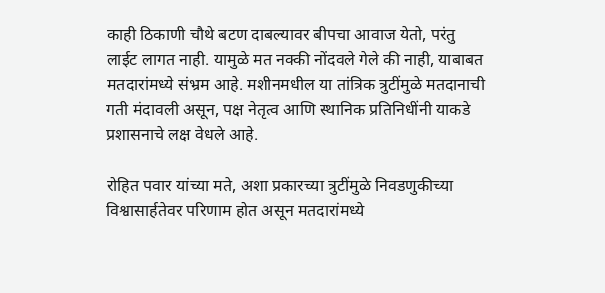काही ठिकाणी चौथे बटण दाबल्यावर बीपचा आवाज येतो, परंतु लाईट लागत नाही. यामुळे मत नक्की नोंदवले गेले की नाही, याबाबत मतदारांमध्ये संभ्रम आहे. मशीनमधील या तांत्रिक त्रुटींमुळे मतदानाची गती मंदावली असून, पक्ष नेतृत्व आणि स्थानिक प्रतिनिधींनी याकडे प्रशासनाचे लक्ष वेधले आहे.

रोहित पवार यांच्या मते, अशा प्रकारच्या त्रुटींमुळे निवडणुकीच्या विश्वासार्हतेवर परिणाम होत असून मतदारांमध्ये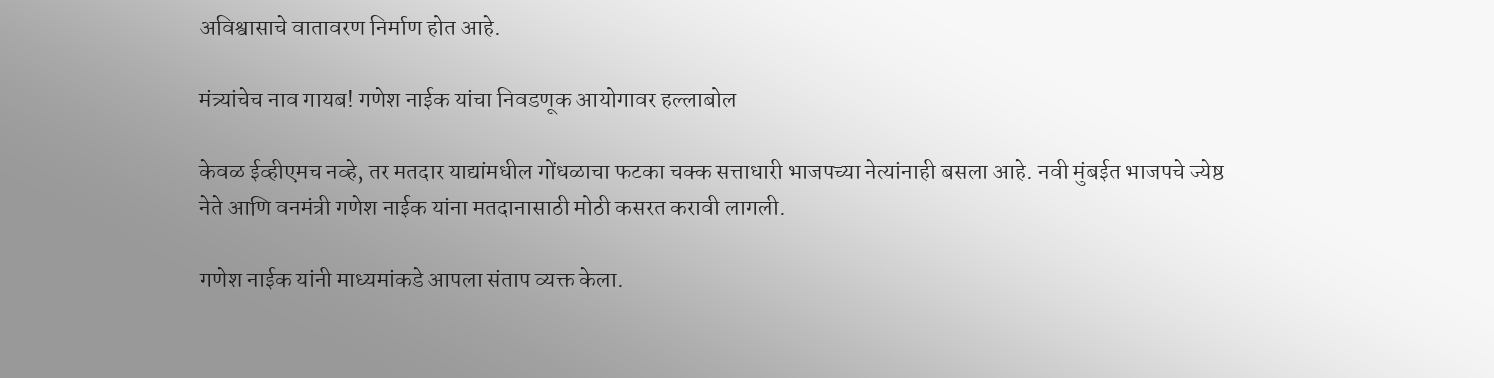अविश्वासाचे वातावरण निर्माण होत आहे.

मंत्र्यांचेच नाव गायब! गणेश नाईक यांचा निवडणूक आयोगावर हल्लाबोल

केवळ ईव्हीएमच नव्हे, तर मतदार याद्यांमधील गोंधळाचा फटका चक्क सत्ताधारी भाजपच्या नेत्यांनाही बसला आहे. नवी मुंबईत भाजपचे ज्येष्ठ नेते आणि वनमंत्री गणेश नाईक यांना मतदानासाठी मोठी कसरत करावी लागली.

गणेश नाईक यांनी माध्यमांकडे आपला संताप व्यक्त केला.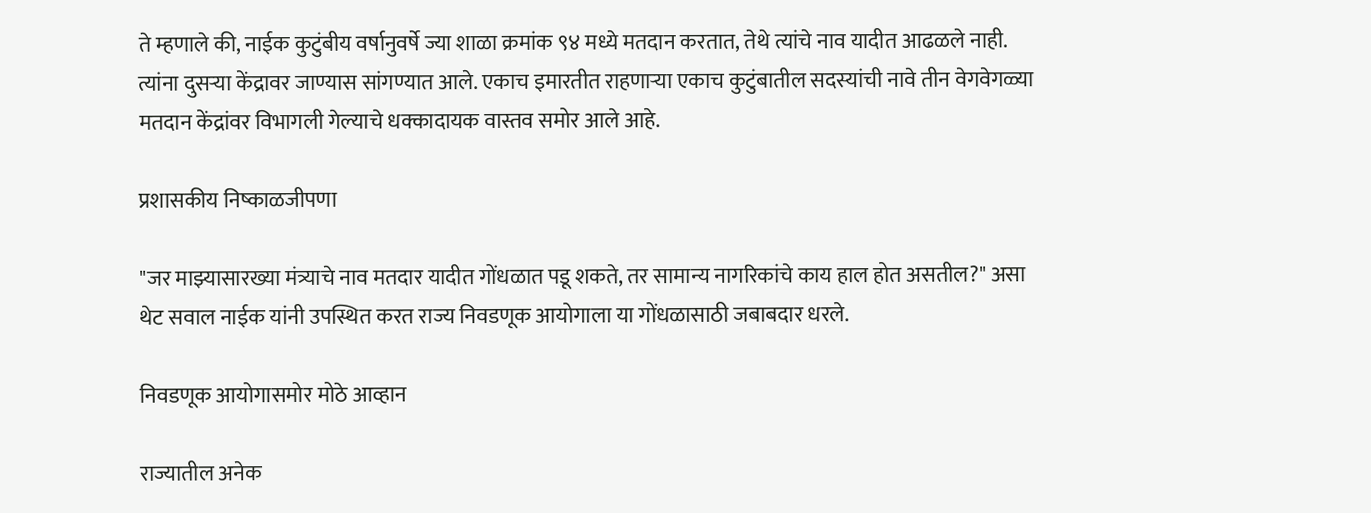ते म्हणाले की, नाईक कुटुंबीय वर्षानुवर्षे ज्या शाळा क्रमांक ९४ मध्ये मतदान करतात, तेथे त्यांचे नाव यादीत आढळले नाही. त्यांना दुसऱ्या केंद्रावर जाण्यास सांगण्यात आले. एकाच इमारतीत राहणाऱ्या एकाच कुटुंबातील सदस्यांची नावे तीन वेगवेगळ्या मतदान केंद्रांवर विभागली गेल्याचे धक्कादायक वास्तव समोर आले आहे.

प्रशासकीय निष्काळजीपणा

"जर माझ्यासारख्या मंत्र्याचे नाव मतदार यादीत गोंधळात पडू शकते, तर सामान्य नागरिकांचे काय हाल होत असतील?" असा थेट सवाल नाईक यांनी उपस्थित करत राज्य निवडणूक आयोगाला या गोंधळासाठी जबाबदार धरले.

निवडणूक आयोगासमोर मोठे आव्हान

राज्यातील अनेक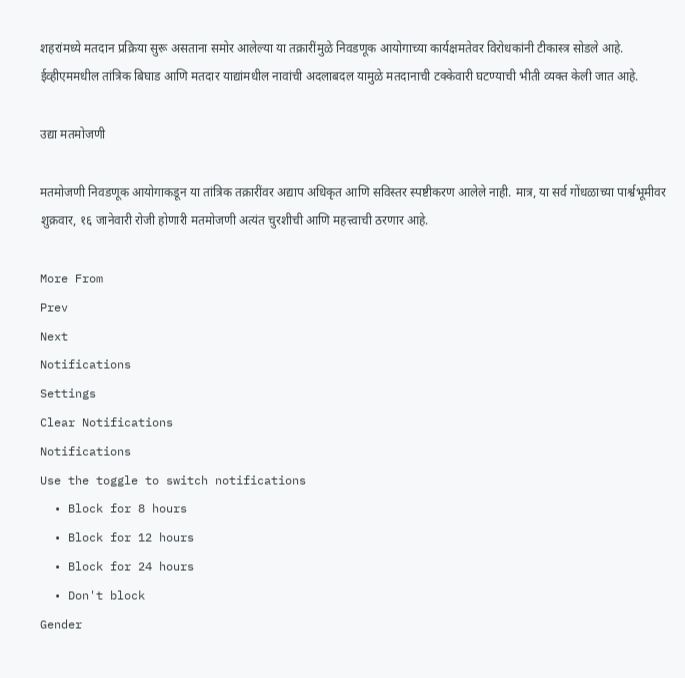शहरांमध्ये मतदान प्रक्रिया सुरू असताना समोर आलेल्या या तक्रारींमुळे निवडणूक आयोगाच्या कार्यक्षमतेवर विरोधकांनी टीकास्त्र सोडले आहे. ईव्हीएममधील तांत्रिक बिघाड आणि मतदार याद्यांमधील नावांची अदलाबदल यामुळे मतदानाची टक्केवारी घटण्याची भीती व्यक्त केली जात आहे.

उद्या मतमोजणी

मतमोजणी निवडणूक आयोगाकडून या तांत्रिक तक्रारींवर अद्याप अधिकृत आणि सविस्तर स्पष्टीकरण आलेले नाही. मात्र, या सर्व गोंधळाच्या पार्श्वभूमीवर शुक्रवार, १६ जानेवारी रोजी होणारी मतमोजणी अत्यंत चुरशीची आणि महत्त्वाची ठरणार आहे.

More From
Prev
Next
Notifications
Settings
Clear Notifications
Notifications
Use the toggle to switch notifications
  • Block for 8 hours
  • Block for 12 hours
  • Block for 24 hours
  • Don't block
Gender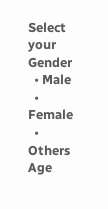Select your Gender
  • Male
  • Female
  • Others
Age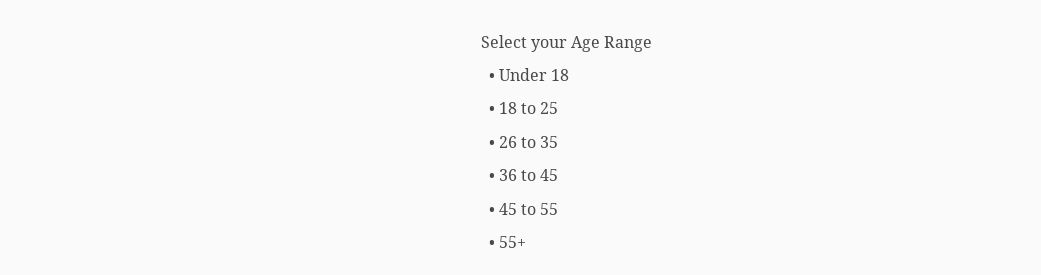Select your Age Range
  • Under 18
  • 18 to 25
  • 26 to 35
  • 36 to 45
  • 45 to 55
  • 55+